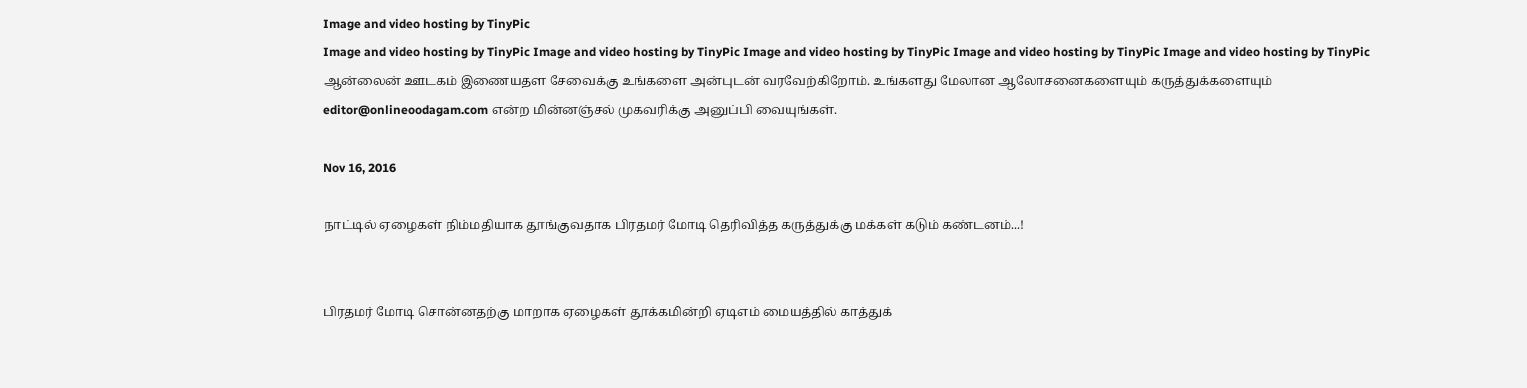Image and video hosting by TinyPic
Image and video hosting by TinyPic Image and video hosting by TinyPic Image and video hosting by TinyPic Image and video hosting by TinyPic Image and video hosting by TinyPic ஆன்லைன் ஊடகம் இணையதள சேவைக்கு உங்களை அன்புடன் வரவேற்கிறோம். உங்களது மேலான ஆலோசனைகளையும் கருத்துக்களையும் editor@onlineoodagam.com என்ற மின்னஞ்சல் முகவரிக்கு அனுப்பி வையுங்கள்.

Nov 16, 2016

நாட்டில் ஏழைகள் நிம்மதியாக தூங்குவதாக பிரதமர் மோடி தெரிவித்த கருத்துக்கு மக்கள் கடும் கண்டனம்...!


பிரதமர் மோடி சொன்னதற்கு மாறாக ஏழைகள் தூக்கமின்றி ஏடிஎம் மையத்தில் காத்துக்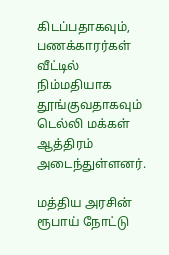கிடப்பதாகவும், பணக்காரர்கள் வீட்டில் நிம்மதியாக தூங்குவதாகவும் டெல்லி மக்கள் ஆத்திரம் அடைந்துள்ளனர்.

மத்திய அரசின் ரூபாய் நோட்டு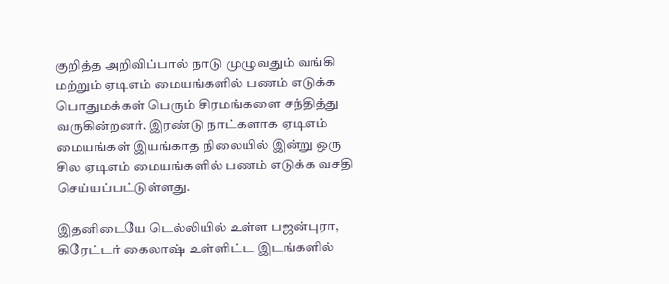குறித்த அறிவிப்பால் நாடு முழுவதும் வங்கி மற்றும் ஏடிஎம் மையங்களில் பணம் எடுக்க பொதுமக்கள் பெரும் சிரமங்களை சந்தித்து வருகின்றனர். இரண்டு நாட்களாக ஏடிஎம் மையங்கள் இயங்காத நிலையில் இன்று ஒரு சில ஏடிஎம் மையங்களில் பணம் எடுக்க வசதி செய்யப்பட்டுள்ளது.

இதனிடையே டெல்லியில் உள்ள பஜன்புரா, கிரேட்டர் கைலாஷ் உள்ளிட்ட இடங்களில்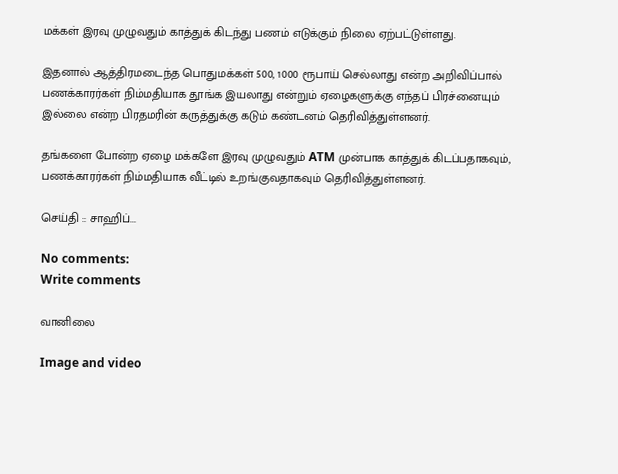மக்கள் இரவு முழுவதும் காத்துக் கிடந்து பணம் எடுக்கும் நிலை ஏற்பட்டுள்ளது.

இதனால் ஆத்திரமடைந்த பொதுமக்கள் 500, 1000 ரூபாய் செல்லாது என்ற அறிவிப்பால் பணக்காரர்கள் நிம்மதியாக தூங்க இயலாது என்றும் ஏழைகளுக்கு எந்தப் பிரச்னையும் இல்லை என்ற பிரதமரின் கருத்துக்கு கடும் கண்டனம் தெரிவித்துள்ளனர்.

தங்களை போன்ற ஏழை மக்களே இரவு முழுவதும் ATM முன்பாக காத்துக் கிடப்பதாகவும், பணக்காரர்கள் நிம்மதியாக வீட்டில் உறங்குவதாகவும் தெரிவித்துள்ளனர்.

செய்தி :: சாஹிப்...

No comments:
Write comments

வானிலை

Image and video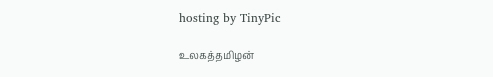hosting by TinyPic

உலகத்தமிழன்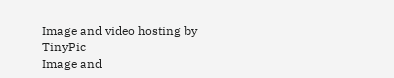Image and video hosting by TinyPic
Image and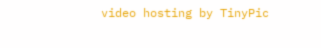video hosting by TinyPic